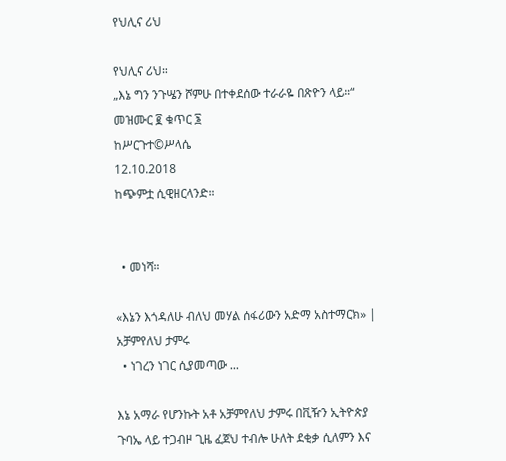የህሊና ሪህ

የህሊና ሪህ።
„እኔ ግን ንጉሤን ሾምሁ በተቀደሰው ተራራዬ በጽዮን ላይ።“
መዝሙር ፪ ቁጥር ፮
ከሥርጉተ©ሥላሴ
12.10.2018
ከጭምቷ ሲዊዘርላንድ።


  • መነሻ።

«እኔን እጎዳለሁ ብለህ መሃል ሰፋሪውን አድማ አስተማርክ» | አቻምየለህ ታምሩ
  • ነገረን ነገር ሲያመጣው ...

እኔ አማራ የሆንኩት አቶ አቻምየለህ ታምሩ በቪዥን ኢትዮጵያ ጉባኤ ላይ ተጋብዞ ጊዜ ፈጀህ ተብሎ ሁለት ደቂቃ ሲለምን እና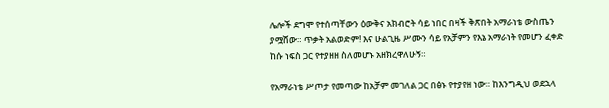ሌሎች ደግሞ የተሰጣቸውን ዕውቅና አክብሮት ሳይ ነበር በዛች ቅጽበት አማራነቴ ውስጤን ያሟሸው። ጥቃት አልወድም! እና ሁልጊዜ ሥሙን ሳይ የአቻምን የእኔ አማራነት የመሆን ፈቀድ ከሱ ነፍስ ጋር የተያዘዘ ስለመሆኑ አዘክረዋለሁኝ።

የአማራነቴ ሥጦታ የመጣው ከአቻም መገለል ጋር በፅኑ የተያየዘ ነው። ከእንግዲህ ወደኋላ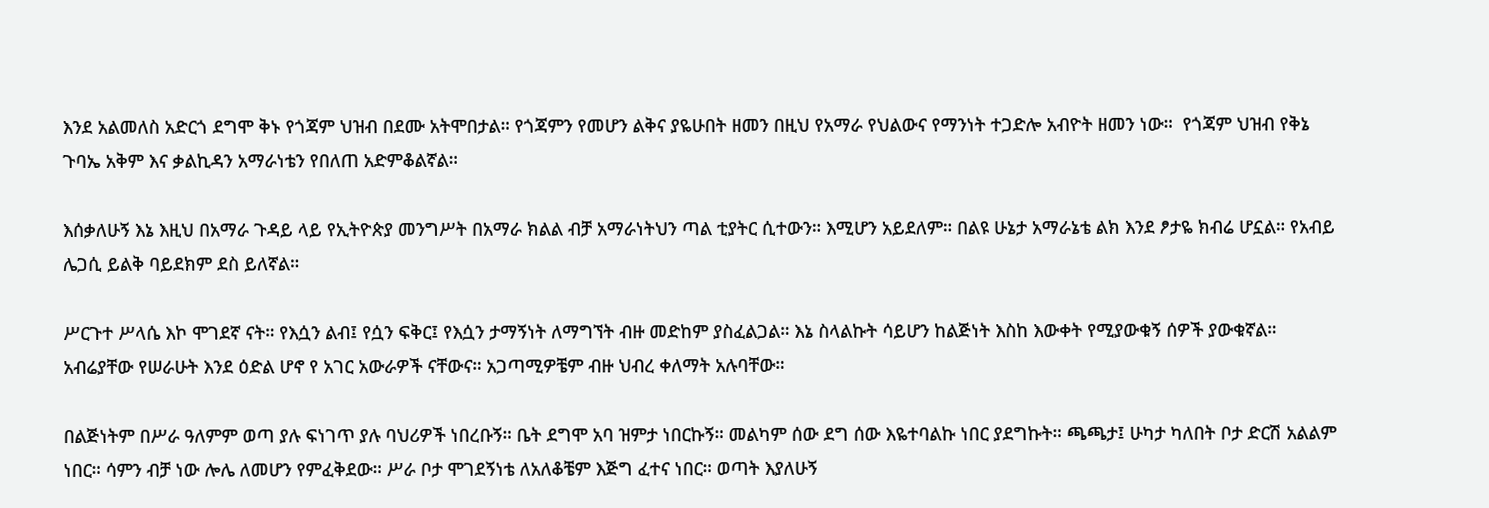እንደ አልመለስ አድርጎ ደግሞ ቅኑ የጎጃም ህዝብ በደሙ አትሞበታል። የጎጃምን የመሆን ልቅና ያዬሁበት ዘመን በዚህ የአማራ የህልውና የማንነት ተጋድሎ አብዮት ዘመን ነው።  የጎጃም ህዝብ የቅኔ ጉባኤ አቅም እና ቃልኪዳን አማራነቴን የበለጠ አድምቆልኛል።

እሰቃለሁኝ እኔ እዚህ በአማራ ጉዳይ ላይ የኢትዮጵያ መንግሥት በአማራ ክልል ብቻ አማራነትህን ጣል ቲያትር ሲተውን። እሚሆን አይደለም። በልዩ ሁኔታ አማራኔቴ ልክ እንደ ፆታዬ ክብሬ ሆኗል። የአብይ ሌጋሲ ይልቅ ባይደክም ደስ ይለኛል።

ሥርጉተ ሥላሴ እኮ ሞገደኛ ናት። የእሷን ልብ፤ የሷን ፍቅር፤ የእሷን ታማኝነት ለማግኘት ብዙ መድከም ያስፈልጋል። እኔ ስላልኩት ሳይሆን ከልጅነት እስከ እውቀት የሚያውቁኝ ሰዎች ያውቁኛል። አብሬያቸው የሠራሁት እንደ ዕድል ሆኖ የ አገር አውራዎች ናቸውና። አጋጣሚዎቼም ብዙ ህብረ ቀለማት አሉባቸው።

በልጅነትም በሥራ ዓለምም ወጣ ያሉ ፍነገጥ ያሉ ባህሪዎች ነበረቡኝ። ቤት ደግሞ አባ ዝምታ ነበርኩኝ። መልካም ሰው ደግ ሰው እዬተባልኩ ነበር ያደግኩት። ጫጫታ፤ ሁካታ ካለበት ቦታ ድርሽ አልልም ነበር። ሳምን ብቻ ነው ሎሌ ለመሆን የምፈቅደው። ሥራ ቦታ ሞገደኝነቴ ለአለቆቼም እጅግ ፈተና ነበር። ወጣት እያለሁኝ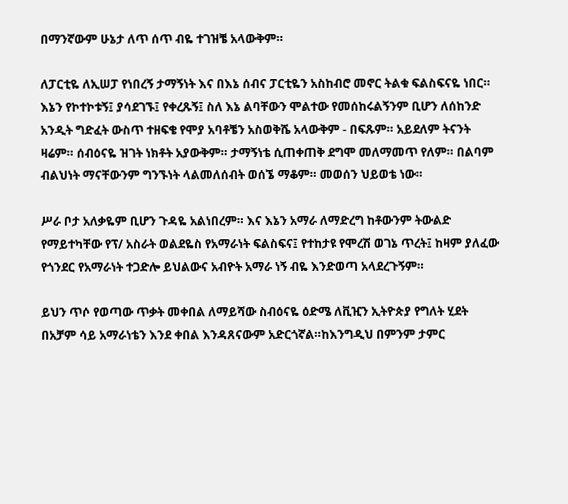በማንኛውም ሁኔታ ለጥ ሰጥ ብዬ ተገዝቼ አላውቅም።

ለፓርቲዬ ለኢሠፓ የነበረኝ ታማኝነት እና በእኔ ሰብና ፓርቲዬን አስከብሮ መኖር ትልቁ ፍልስፍናዬ ነበር። እኔን የኮተኮቱኝ፤ ያሳደገኙ፤ የቀረጹኝ፤ ስለ እኔ ልባቸውን ሞልተው የመሰከሩልኝንም ቢሆን ለሰከንድ አንዲት ግድፈት ውስጥ ተዘፍቄ የሞያ አባቶቼን አስወቅሼ አላውቅም - በፍጹም። አይደለም ትናንት ዛሬም። ሰብዕናዬ ዝገት ነክቶት አያውቅም። ታማኝነቴ ሲጠቀጠቅ ደግሞ መለማመጥ የለም። በልባም ብልህነት ማናቸውንም ግንኙነት ላልመለሰብት ወሰኜ ማቆም። መወሰን ህይወቴ ነው።

ሥራ ቦታ አለቃዬም ቢሆን ጉዳዬ አልነበረም። እና እኔን አማራ ለማድረግ ከቶውንም ትውልድ የማይተካቸው የፕ/ አስራት ወልደዬስ የአማራነት ፍልስፍና፤ የተከታዩ የሞረሽ ወገኔ ጥረት፤ ከዛም ያለፈው የጎንደር የአማራነት ተጋድሎ ይህልውና አብዮት አማራ ነኝ ብዬ እንድወጣ አላደረጉኝም።

ይህን ጥሶ የወጣው ጥቃት መቀበል ለማይሻው ስብዕናዬ ዕድሜ ለቪዢን ኢትዮጵያ የግለት ሂደት በአቻም ሳይ አማራነቴን እንደ ቀበል እንዳጸናውም አድርጎኛል።ከእንግዲህ በምንም ታምር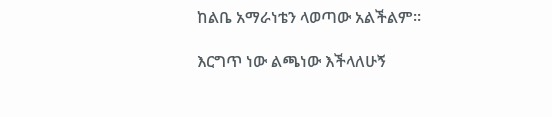ከልቤ አማራነቴን ላወጣው አልችልም።

እርግጥ ነው ልጫነው እችላለሁኝ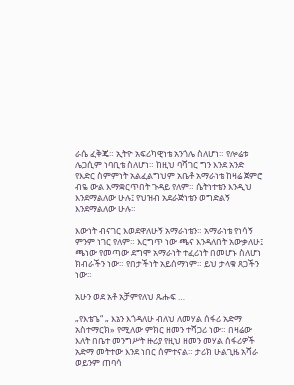ራሴ ፈቅጄ። ኢትዮ አፍሪካዊነቴ አንጎሌ ስለሆነ። የሎሬቱ ሌጋሲም ነባቢቴ ስለሆነ። ከዚህ ባሻገር ግን እንደ አንድ የእድር ስምምነት አልፈልግህም አቤቶ አማራነቴ ከዛሬ ጀምሮ ብዬ ውል እማቋርጥበት ጉዳይ የለም። ሴትነተቴን እንዲህ እንደማልለው ሁሉ፤ የህዝብ አደራጅነቴን ወግድልኝ እንደማልለው ሁሉ።

እውነት ብናገር እወደዋለሁኝ አማራነቴን። አማራነቴ የነሳኝ ምንም ነገር የለም። እርግጥ ነው ጫና እንዳለበት አውቃለሁ፤ ጫነው የመጣው ደግሞ አማራነት ተፈሪነት በመሆኑ ስለሆነ ክብራችን ነው። የበታችነት አይሰማነም። ይህ ታላቁ ጸጋችን ነው።

አሁን ወደ አቶ አቻምየለህ ጹሑፍ …

„የእቴጌ“ „ እኔን እጎዳለሁ ብለህ ለመሃል ሰፋሪ አድማ አስተማርክ» የሚለው ምክር ዘመን ተሻጋሪ ነው። በዛሬው እለት በቤተ መንግሥት ዙሪያ የዚህ ዘመን መሃል ሰፋሪዎች አድማ መትተው እንደ ነበር ሰምተናል። ታሪክ ሁልጊዜ አሻራ ወይንም ጠባሳ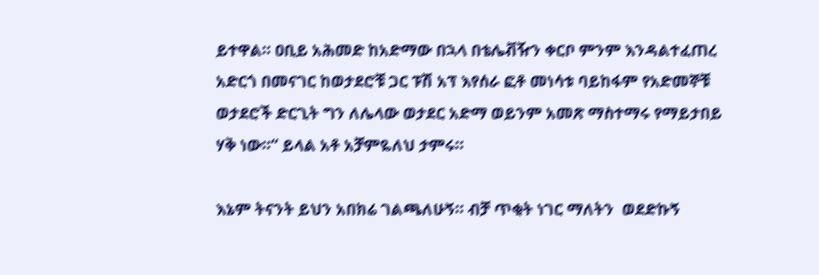ይተዋል። ዐቢይ አሕመድ ከአድማው በኋላ በቴሌቭዥን ቀርቦ ምንም እንዳልተፈጠረ አድርጎ በመናገር ከወታደሮቹ ጋር ፑሽ አፕ እየሰራ ፎቶ መነሳቱ ባይከፋም የአድመኞቹ ወታደሮች ድርጊት ግን ለሌላው ወታደር አድማ ወይንም አመጽ ማስተማሩ የማይታበይ ሃቅ ነው።“ ይላል አቶ አቻምዬለህ ታምሩ።

እኔም ትናንት ይህን አበክሬ ገልጫለሁኝ። ብቻ ጥቂት ነገር ማለትን  ወደድኩኝ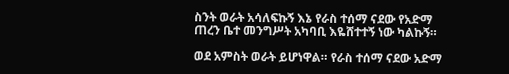ስንት ወራት አሳለፍኩኝ እኔ የራስ ተሰማ ናደው የአድማ ጠረን ቤተ መንግሥት አካባቢ እዬሸተተኝ ነው ካልኩኝ።

ወደ አምስት ወራት ይሆነዋል። የራስ ተሰማ ናደው አድማ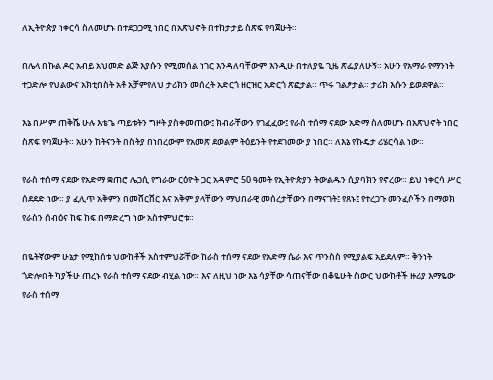ለኢትዮጵያ ነቀርሳ ስለመሆኑ በተደጋጋሚ ነበር በአጽህኖት በተከታታይ ስጽፍ የባጀሁት።

በሌላ በኩል ዶር አብይ አህመድ ልጅ እያሱን የሚመሰል ነገር እንዳለባቸውም እንዲሁ በተለያዬ ጊዜ ጽፌያለሁኝ። አሁን የአማራ የማንነት ተጋድሎ የህልውና አክቲበስት አቶ አቻምየለህ ታሪክን መሰረት አድርጎ ዘርዝር አድርጎ ጽፎታል። ጥሩ ገልፆታል። ታሪክ እሱን ይወደዋል።

እኔ በሥም ጠቅሼ ሁሉ እቴጌ ጣይቱትን ግዞት ያስቀመጠው፤ ክብራቸውን የገፈፈው፤ የራስ ተሰማ ናደው አድማ ስለመሆኑ በአጽህኖት ነበር ስጽፍ የባጀሁት። አሁን ከትናንት በስትያ በነበረውም የአመጽ ደወልም ትዕይንት የተደገመው ያ ነበር። ለእኔ የኩዴታ ሪሄርሳል ነው።

የራስ ተሰማ ናደው የአድማ ቋጠሮ ሌጋሲ የግራው ርዕዮት ጋር አዳምሮ 50 ዓመት የኢትዮጵያን ትውልዱን ሲያባክን የኖረው። ይህ ነቀርሳ ሥር ሰደደድ ነው። ያ ፈሊጥ አቅምን በመሸርሸር እና አቅም ያላቸውን ማህበራዊ መሰረታቸውን በማናገት፤ የጸኑ፤ የተረጋጉ መንፈሶችን በማወክ የራስን ሰብዕና ከፍ ከፍ በማድረግ ነው አስተምህሮቱ።

በዬትኛውም ሁኔታ የሚከሰቱ ህውከቶች አስተምህሯቸው ከራስ ተሰማ ናደው የአድማ ሴራ እና ጥንስስ የሚያልፍ አይደለም። ቅንነት ጎድሎበት ካያችሁ ጠረኑ የራስ ተሰማ ናደው ብሂል ነው። እና ለዚህ ነው እኔ ሳያቸው ሳጠናቸው በቆዬሁት ስውር ህውከቶች ዙሪያ እማዬው የራስ ተሰማ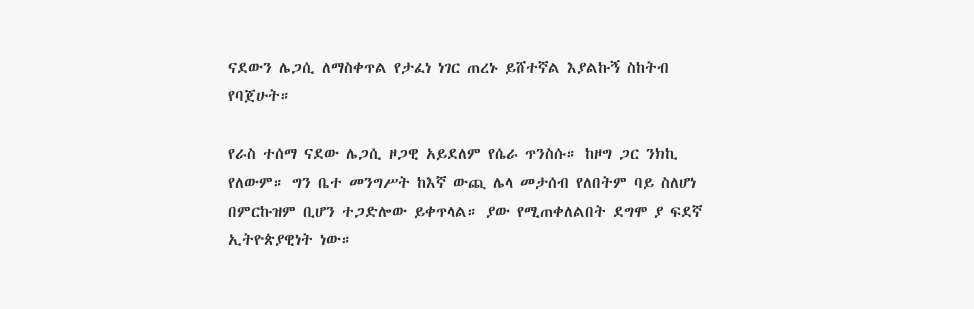ናደውን ሌጋሲ ለማስቀጥል የታፈነ ነገር ጠረኑ ይሸተኛል እያልኩኝ ስከትብ የባጀሁት።

የራስ ተሰማ ናደው ሌጋሲ ዞጋዊ አይደለም የሴራ ጥንስሱ። ከዞግ ጋር ንክኪ የለውም። ግን ቤተ መንግሥት ከእኛ ውጪ ሌላ መታሰብ የለበትም ባይ ስለሆነ በምርኩዝም ቢሆን ተጋድሎው ይቀጥላል። ያው የሚጠቀለልበት ደግሞ ያ ፍደኛ ኢትዮጵያዊነት ነው።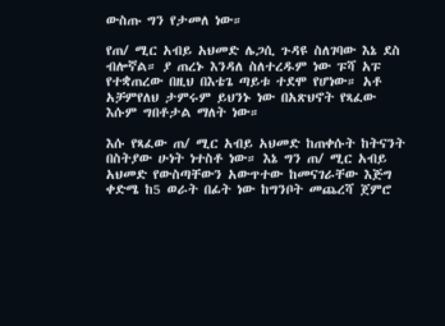ውስጡ ግን የታመለ ነው።

የጠ/ ሚር አብይ አህመድ ሌጋሲ ጉዳዩ ስለገባው እኔ ደስ ብሎኛል። ያ ጠረኑ እንዳለ ስለተረዱም ነው ፑሻ አፑ የተቋጠረው በዚህ በእቴጌ ጣይቱ ተደሞ የሆነው። አቶ አቻምየለህ ታምሩም ይህንኑ ነው በአጽህኖት የጻፈው እሱም ግበቶታል ማለት ነው።

እሱ የጻፈው ጠ/ ሚር አብይ አህመድ ከጠቀሱት ከትናንት በስትያው ሁነት ነተስቶ ነው። እኔ ግን ጠ/ ሚር አብይ አህመድ የውስጣቸውን አውጥተው ከመናገራቸው እጅግ ቀድሜ ከ5 ወራት በፊት ነው ከግንቦት መጨረሻ ጀምሮ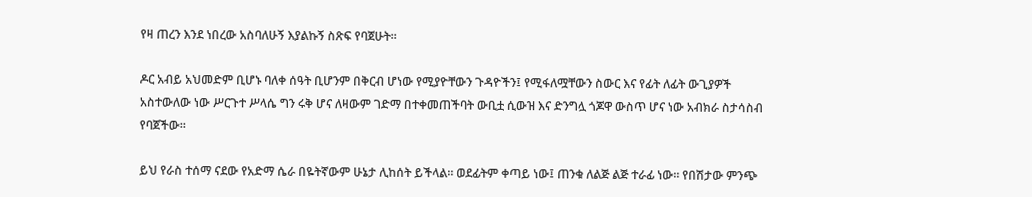የዛ ጠረን እንደ ነበረው አስባለሁኝ እያልኩኝ ስጽፍ የባጀሁት።

ዶር አብይ አህመድም ቢሆኑ ባለቀ ሰዓት ቢሆንም በቅርብ ሆነው የሚያዮቸውን ጉዳዮችን፤ የሚፋለሟቸውን ስውር እና የፊት ለፊት ውጊያዎች አስተውለው ነው ሥርጉተ ሥላሴ ግን ሩቅ ሆና ለዛውም ገድማ በተቀመጠችባት ውቢቷ ሲውዝ እና ድንግሏ ጎጆዋ ውስጥ ሆና ነው አብክራ ስታሳስብ የባጀችው።

ይህ የራስ ተሰማ ናደው የአድማ ሴራ በዬትኛውም ሁኔታ ሊከሰት ይችላል። ወደፊትም ቀጣይ ነው፤ ጠንቁ ለልጅ ልጅ ተራፊ ነው። የበሽታው ምንጭ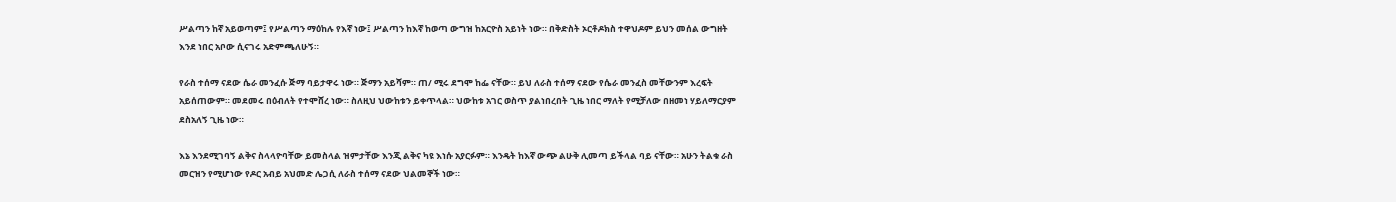ሥልጣን ከኛ አይወጣም፤ የሥልጣን ማዕከሉ የእኛ ነው፤ ሥልጣን ከእኛ ከወጣ ውግዝ ከአርዮስ አይነት ነው። በቅድስት ኦርቶዶክስ ተዋህዶም ይህን መሰል ውግዘት እንደ ነበር አቦው ሲናገሩ አድምጫለሁኝ።

የራስ ተሰማ ናደው ሴራ መንፈሱ ጅማ ባይታዋሩ ነው። ጅማን አይሻም። ጠ/ ሚሩ ደግሞ ከፌ ናቸው። ይህ ለራስ ተሰማ ናደው የሴራ መንፈስ መቸውንም እረፍት አይሰጠውም። መደመሩ በዕብለት የተሞሸረ ነው። ስለዚህ ህውከቱን ይቀጥላል። ህውከቱ አገር ወስጥ ያልነበረበት ጊዜ ነበር ማለት የሚቻለው በዘመነ ሃይለማርያም ደስአለኝ ጊዜ ነው።

እኔ እንደሚገባኝ ልቅና ስላላዮባቸው ይመስላል ዝምታቸው እንጂ ልቅና ካዩ እነሱ አያርፉም። እንዴት ከእኛ ውጭ ልሁቅ ሊመጣ ይችላል ባይ ናቸው። አሁን ትልቁ ራስ መርዝን የሚሆነው የዶር አብይ አህመድ ሌጋሲ ለራስ ተሰማ ናደው ህልመኞች ነው።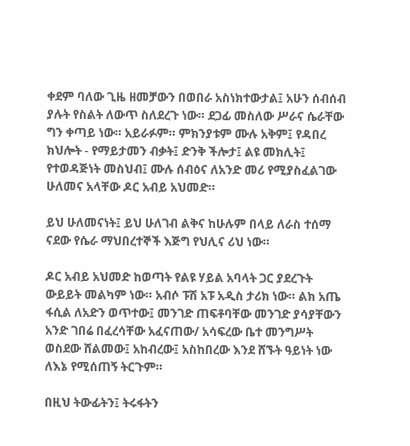ቀደም ባለው ጊዜ ዘመቻውን በወበራ አስነክተውታል፤ አሁን ሰብሰብ ያሉት የስልት ለውጥ ስለደረጉ ነው። ደጋፊ መስለው ሥራና ሴራቸው ግን ቀጣይ ነው። አይራፉም። ምክንያቱም ሙሉ አቅም፤ የዳበረ ክህሎት - የማይታመን ብቃት፤ ድንቅ ችሎታ፤ ልዩ መክሊት፤ የተወዳጅነት መስህብ፤ ሙሉ ሰብዕና ለአንድ መሪ የሚያስፈልገው ሁለመና አላቸው ዶር አብይ አህመድ።

ይህ ሁለመናነት፤ ይህ ሁለገብ ልቅና ከሁሉም በላይ ለራስ ተሰማ ናደው የሴራ ማህበረተኞች እጅግ የህሊና ሪህ ነው።

ዶር አብይ አህመድ ከወጣት የልዩ ሃይል አባላት ጋር ያደረጉት ውይይት መልካም ነው። አብሶ ፑሽ አፑ አዲስ ታሪክ ነው። ልክ አጤ ፋሲል ለአድን ወጥተው፤ መንገድ ጠፍቶባቸው መንገድ ያሳያቸውን አንድ ገበሬ በፈረሳቸው አፈናጠው/ አሳፍረው ቤተ መንግሥት ወስደው ሸልመው፤ አከብረው፤ አስከበረው እንደ ሸኙት ዓይነት ነው ለእኔ የሚሰጠኝ ትርጉም።

በዚህ ትውፊትን፤ ትሩፋትን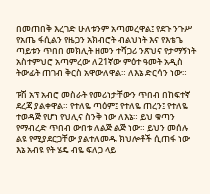በመጠበቅ እረገድ ሁለቱንም አጣመረዋል፤ የደጉ ንጉሥ የአጤ ፋሲልን የዜጋን አክብሮት ብልህነት እና የእቴጌ ጣይቱን ጥበበ መክሊት ዘመን ተሻጋሪ ንጽህና የታማኝነት አስተምህሮ አጣምረው ለ21ኛው ምዕተ ዓመት አዲስ ትውፊት ጠገብ ቅርስ አዋውለዋል። ለእኔ ድርሳን ነው።

ፑሽ አፕ አብሮ መስራት የመሪነታቸውን ጥበብ በከፍተኛ ደረጃ ያልቀዋል። የተለዬ ጣዕም፤ የተለዬ ጠረን፤ የተለዬ ተወዳጅ የሆነ የህሊና ስንቅ ነው ለእኔ። ይህ ቁጣን የማብረድ ጥበብ ውበቱ ለልጅ ልጅ ነው። ይህን መሰሉ ልዩ የሚያደርጋቸው ያልተለመዱ ክህሎቶች ሲጠፋ ነው እኔ አብዩ የት ሄዴ ብዬ ፍለጋ ላይ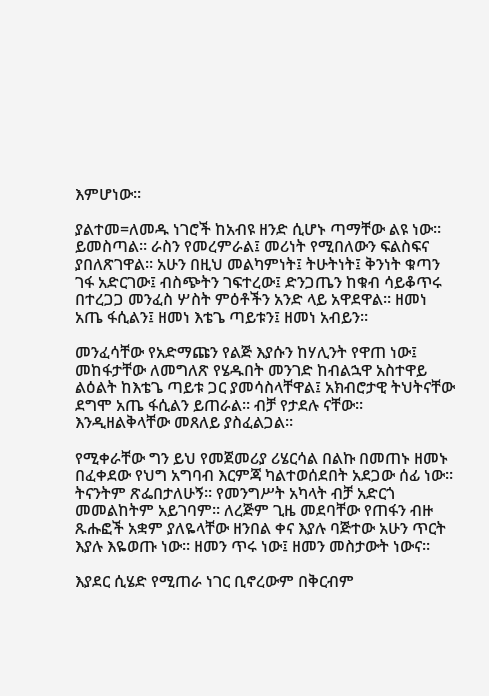እምሆነው።

ያልተመ=ለመዱ ነገሮች ከአብዩ ዘንድ ሲሆኑ ጣማቸው ልዩ ነው። ይመስጣል። ራስን የመረምራል፤ መሪነት የሚበለውን ፍልስፍና ያበለጽገዋል። አሁን በዚህ መልካምነት፤ ትሁትነት፤ ቅንነት ቁጣን ገፋ አድርገው፤ ብስጭትን ገፍተረው፤ ድንጋጤን ከቁብ ሳይቆጥሩ በተረጋጋ መንፈስ ሦስት ምዕቶችን አንድ ላይ አዋደዋል። ዘመነ አጤ ፋሲልን፤ ዘመነ እቴጌ ጣይቱን፤ ዘመነ አብይን።

መንፈሳቸው የአድማጩን የልጅ እያሱን ከሃሊንት የዋጠ ነው፤ መከፋታቸው ለመግለጽ የሄዱበት መንገድ ከብልኋዋ አስተዋይ ልዕልት ከእቴጌ ጣይቱ ጋር ያመሳስላቸዋል፤ አክብሮታዊ ትህትናቸው ደግሞ አጤ ፋሲልን ይጠራል። ብቻ የታደሉ ናቸው። እንዲዘልቅላቸው መጸለይ ያስፈልጋል።

የሚቀራቸው ግን ይህ የመጀመሪያ ሪሄርሳል በልኩ በመጠኑ ዘመኑ በፈቀደው የህግ አግባብ እርምጃ ካልተወሰደበት አደጋው ሰፊ ነው። ትናንትም ጽፌበታለሁኝ። የመንግሥት አካላት ብቻ አድርጎ መመልከትም አይገባም። ለረጅም ጊዜ መደባቸው የጠፋን ብዙ ጹሑፎች አቋም ያለዬላቸው ዘንበል ቀና እያሉ ባጅተው አሁን ጥርት እያሉ እዬወጡ ነው። ዘመን ጥሩ ነው፤ ዘመን መስታውት ነውና።

እያደር ሲሄድ የሚጠራ ነገር ቢኖረውም በቅርብም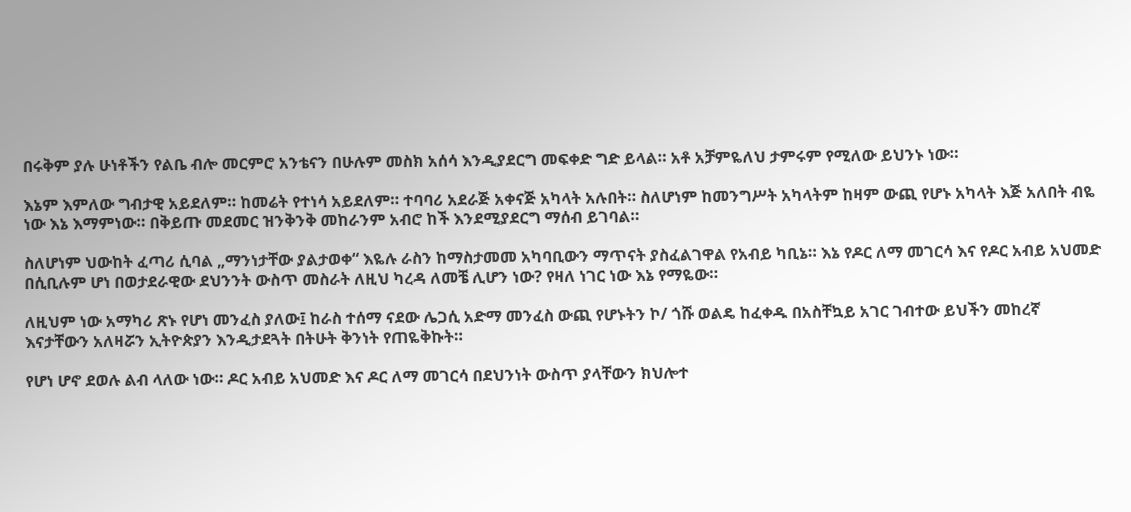በሩቅም ያሉ ሁነቶችን የልቤ ብሎ መርምሮ አንቴናን በሁሉም መስክ አሰሳ እንዲያደርግ መፍቀድ ግድ ይላል። አቶ አቻምዬለህ ታምሩም የሚለው ይህንኑ ነው።

እኔም እምለው ግብታዊ አይደለም። ከመሬት የተነሳ አይደለም። ተባባሪ አደራጅ አቀናጅ አካላት አሉበት። ስለሆነም ከመንግሥት አካላትም ከዛም ውጪ የሆኑ አካላት እጅ አለበት ብዬ ነው እኔ እማምነው። በቅይጡ መደመር ዝንቅንቅ መከራንም አብሮ ከች እንደሚያደርግ ማሰብ ይገባል።

ስለሆነም ህውከት ፈጣሪ ሲባል „ማንነታቸው ያልታወቀ“ እዬሉ ራስን ከማስታመመ አካባቢውን ማጥናት ያስፈልገዋል የአብይ ካቢኔ። እኔ የዶር ለማ መገርሳ እና የዶር አብይ አህመድ በሲቢሉም ሆነ በወታደራዊው ደህንንት ውስጥ መስራት ለዚህ ካረዳ ለመቼ ሊሆን ነው? የዛለ ነገር ነው እኔ የማዬው።

ለዚህም ነው አማካሪ ጽኑ የሆነ መንፈስ ያለው፤ ከራስ ተሰማ ናደው ሌጋሲ አድማ መንፈስ ውጪ የሆኑትን ኮ/ ጎሹ ወልዴ ከፈቀዱ በአስቸኳይ አገር ገብተው ይህችን መከረኛ እናታቸውን አለዛሯን ኢትዮጵያን እንዲታደጓት በትሁት ቅንነት የጠዬቅኩት።

የሆነ ሆኖ ደወሉ ልብ ላለው ነው። ዶር አብይ አህመድ እና ዶር ለማ መገርሳ በደህንነት ውስጥ ያላቸውን ክህሎተ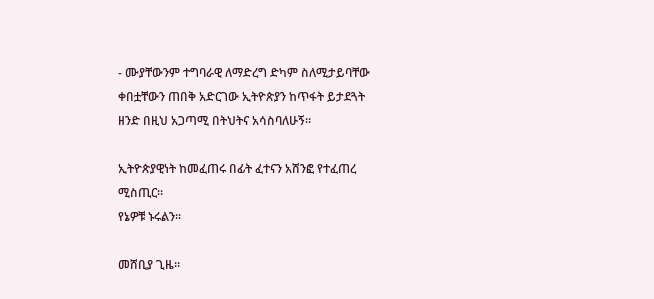- ሙያቸውንም ተግባራዊ ለማድረግ ድካም ስለሚታይባቸው ቀበቷቸውን ጠበቅ አድርገው ኢትዮጵያን ከጥፋት ይታደጓት ዘንድ በዚህ አጋጣሚ በትህትና አሳስባለሁኝ።

ኢትዮጵያዊነት ከመፈጠሩ በፊት ፈተናን አሸንፎ የተፈጠረ ሚስጢር።
የኔዎቹ ኑሩልን።

መሸቢያ ጊዜ።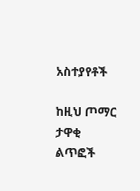አስተያየቶች

ከዚህ ጦማር ታዋቂ ልጥፎች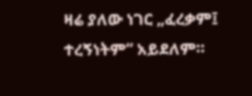ዛሬ ያለው ነገር „ፈረቃም፤ ተረኝነትም“ አይደለም።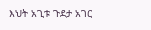እህት አጊቱ ጉደታ አገር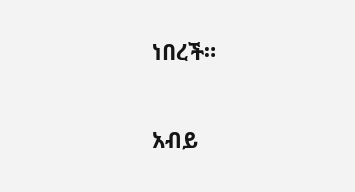ነበረች።

አብይ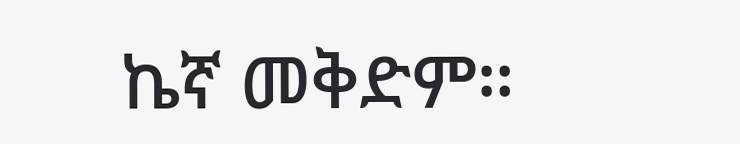ኬኛ መቅድም።